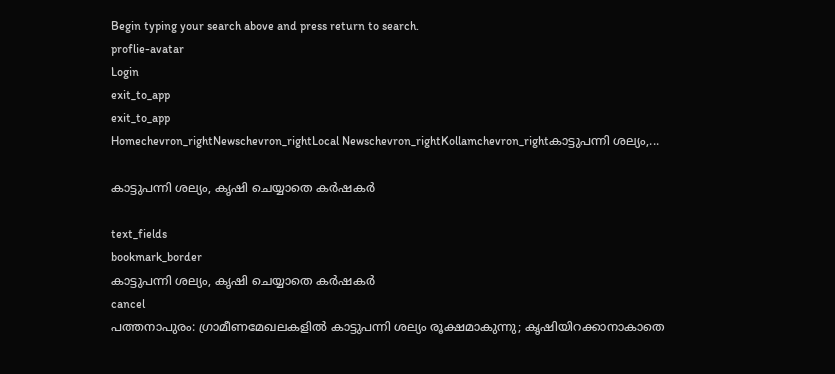Begin typing your search above and press return to search.
proflie-avatar
Login
exit_to_app
exit_to_app
Homechevron_rightNewschevron_rightLocal Newschevron_rightKollamchevron_rightകാട്ടുപന്നി ശല്യം,...

കാട്ടുപന്നി ശല്യം, കൃഷി ചെയ്യാതെ കര്‍ഷകര്‍

text_fields
bookmark_border
കാട്ടുപന്നി ശല്യം, കൃഷി ചെയ്യാതെ കര്‍ഷകര്‍
cancel
പത്തനാപുരം: ഗ്രാമീണമേഖലകളില്‍ കാട്ടുപന്നി ശല്യം രൂക്ഷമാകുന്നു; കൃഷിയിറക്കാനാകാതെ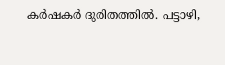കര്‍ഷകര്‍ ദുരിതത്തില്‍. പട്ടാഴി,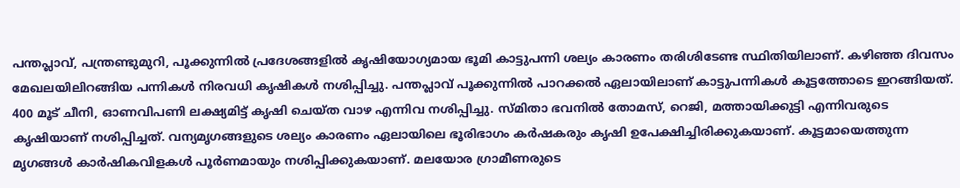പന്തപ്ലാവ്, പന്ത്രണ്ടുമുറി, പൂക്കുന്നില്‍ പ്രദേശങ്ങളില്‍ കൃഷിയോഗ്യമായ ഭൂമി കാട്ടുപന്നി ശല്യം കാരണം തരിശിടേണ്ട സ്ഥിതിയിലാണ്. കഴിഞ്ഞ ദിവസം മേഖലയിലിറങ്ങിയ പന്നികള്‍ നിരവധി കൃഷികള്‍ നശിപ്പിച്ചു. പന്തപ്ലാവ് പൂക്കുന്നിൽ പാറക്കൽ ഏലായിലാണ് കാട്ടുപന്നികള്‍ കൂട്ടത്തോടെ ഇറങ്ങിയത്. 400 മൂട് ചീനി, ഓണവിപണി ലക്ഷ്യമിട്ട് കൃഷി ചെയ്ത വാഴ എന്നിവ നശിപ്പിച്ചു. സ്മിതാ ഭവനില്‍ തോമസ്, റെജി, മത്തായിക്കുട്ടി എന്നിവരുടെ കൃഷിയാണ് നശിപ്പിച്ചത്. വന്യമൃഗങ്ങളുടെ ശല്യം കാരണം ഏലായിലെ ഭൂരിഭാഗം കർഷകരും കൃഷി ഉപേക്ഷിച്ചിരിക്കുകയാണ്. കൂട്ടമായെത്തുന്ന മൃഗങ്ങള്‍ കാര്‍ഷികവിളകള്‍ പൂര്‍ണമായും നശിപ്പിക്കുകയാണ്. മലയോര ഗ്രാമീണരുടെ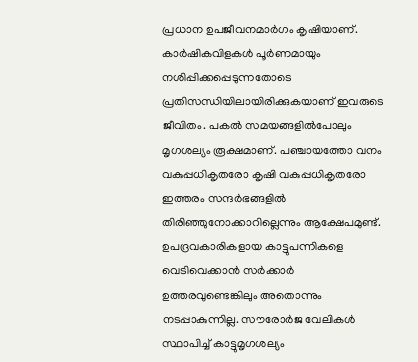പ്രധാന ഉപജീവനമാർഗം കൃഷിയാണ്. കാര്‍ഷികവിളകള്‍ പൂര്‍ണമായും നശിപ്പിക്കപ്പെടുന്നതോടെ പ്രതിസന്ധിയിലായിരിക്കുകയാണ് ഇവരുടെ ജീവിതം. പകല്‍ സമയങ്ങളില്‍പോലും മൃഗശല്യം രൂക്ഷമാണ്. പഞ്ചായത്തോ വനം വകുപ്പധികൃതരോ കൃഷി വകുപ്പധികൃതരോ ഇത്തരം സന്ദര്‍ഭങ്ങളില്‍ തിരിഞ്ഞുനോക്കാറില്ലെന്നും ആക്ഷേപമുണ്ട്. ഉപദ്രവകാരികളായ കാട്ടുപന്നികളെ വെടിവെക്കാന്‍ സര്‍ക്കാര്‍ ഉത്തരവുണ്ടെങ്കിലും അതൊന്നും നടപ്പാകുന്നില്ല. സൗരോര്‍ജ വേലികള്‍ സ്ഥാപിച്ച് കാട്ടുമൃഗശല്യം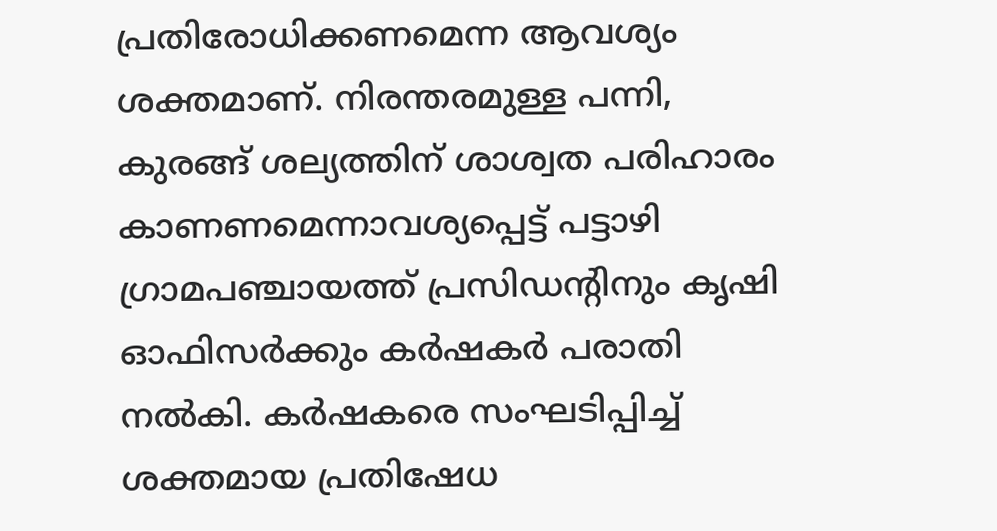പ്രതിരോധിക്കണമെന്ന ആവശ്യം ശക്തമാണ്. നിരന്തരമുള്ള പന്നി, കുരങ്ങ് ശല്യത്തിന് ശാശ്വത പരിഹാരം കാണണമെന്നാവശ്യപ്പെട്ട് പട്ടാഴി ഗ്രാമപഞ്ചായത്ത് പ്രസിഡന്റിനും കൃഷി ഓഫിസര്‍ക്കും കര്‍ഷകര്‍ പരാതി നല്‍കി. കർഷകരെ സംഘടിപ്പിച്ച് ശക്തമായ പ്രതിഷേധ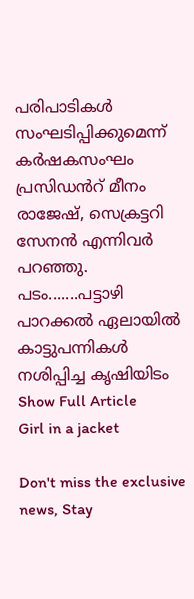പരിപാടികള്‍ സംഘടിപ്പിക്കുമെന്ന് കർഷകസംഘം പ്രസിഡൻറ് മീനം രാജേഷ്, സെക്രട്ടറി സേനന്‍ എന്നിവര്‍ പറഞ്ഞു. പടം.......പട്ടാഴി പാറക്കൽ ഏലായില്‍ കാട്ടുപന്നികള്‍ നശിപ്പിച്ച കൃഷിയിടം
Show Full Article
Girl in a jacket

Don't miss the exclusive news, Stay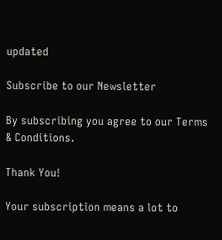updated

Subscribe to our Newsletter

By subscribing you agree to our Terms & Conditions.

Thank You!

Your subscription means a lot to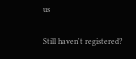us

Still haven't registered?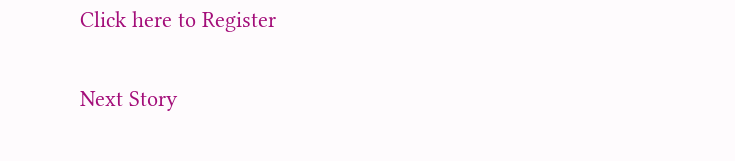Click here to Register

Next Story